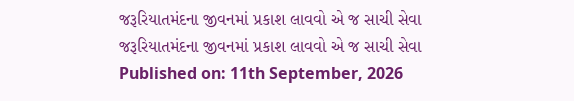જરૂરિયાતમંદના જીવનમાં પ્રકાશ લાવવો એ જ સાચી સેવા
જરૂરિયાતમંદના જીવનમાં પ્રકાશ લાવવો એ જ સાચી સેવા
Published on: 11th September, 2026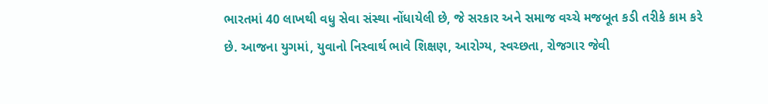ભારતમાં 40 લાખથી વધુ સેવા સંસ્થા નોંધાયેલી છે, જે સરકાર અને સમાજ વચ્ચે મજબૂત કડી તરીકે કામ કરે છે. આજના યુગમાં, યુવાનો નિસ્વાર્થ ભાવે શિક્ષણ, આરોગ્ય, સ્વચ્છતા, રોજગાર જેવી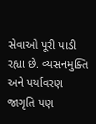સેવાઓ પૂરી પાડી રહ્યા છે. વ્યસનમુક્તિ અને પર્યાવરણ જાગૃતિ પણ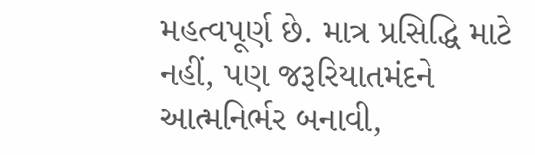મહત્વપૂર્ણ છે. માત્ર પ્રસિદ્ધિ માટે નહીં, પણ જરૂરિયાતમંદને આત્મનિર્ભર બનાવી,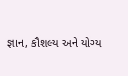જ્ઞાન, કૌશલ્ય અને યોગ્ય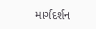માર્ગદર્શન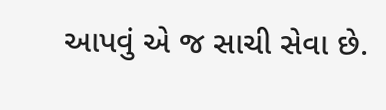આપવું એ જ સાચી સેવા છે.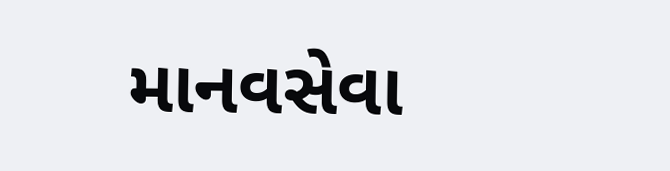માનવસેવા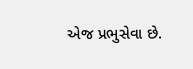એજ પ્રભુસેવા છે.